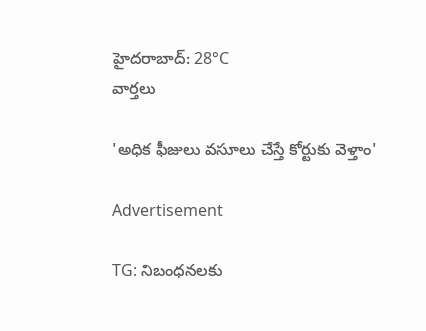హైదరాబాద్: 28°C
వార్తలు

'అధిక ఫీజులు వసూలు చేస్తే కోర్టుకు వెళ్తాం'

Advertisement

TG: నిబంధనలకు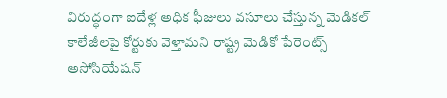విరుద్ధంగా ఐదేళ్ల అధిక ఫీజులు వసూలు చేస్తున్న మెడికల్ కాలేజీలపై కోర్టుకు వెళ్తామని రాష్ట్ర మెడికో పేరెంట్స్ అసోసియేషన్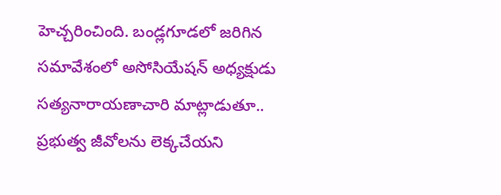హెచ్చరించింది. బండ్లగూడలో జరిగిన సమావేశంలో అసోసియేషన్ అధ్యక్షుడు సత్యనారాయణాచారి మాట్లాడుతూ.. ప్రభుత్వ జీవోలను లెక్కచేయని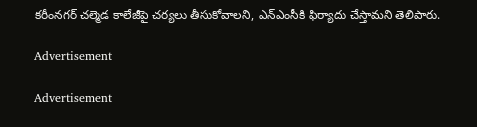కరీంనగర్ చల్మెడ కాలేజీపై చర్యలు తీసుకోవాలని, ఎన్ఎంసీకి ఫిర్యాదు చేస్తామని తెలిపారు.

Advertisement

Advertisement